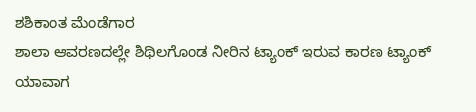ಶಶಿಕಾಂತ ಮೆಂಡೆಗಾರ
ಶಾಲಾ ಆವರಣದಲ್ಲೇ ಶಿಥಿಲಗೊಂಡ ನೀರಿನ ಟ್ಯಾಂಕ್ ಇರುವ ಕಾರಣ ಟ್ಯಾಂಕ್ ಯಾವಾಗ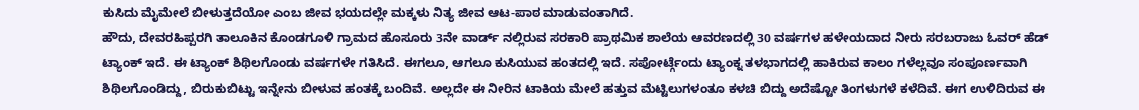ಕುಸಿದು ಮೈಮೇಲೆ ಬೀಳುತ್ತದೆಯೋ ಎಂಬ ಜೀವ ಭಯದಲ್ಲೇ ಮಕ್ಕಳು ನಿತ್ಯ ಜೀವ ಆಟ-ಪಾಠ ಮಾಡುವಂತಾಗಿದೆ.
ಹೌದು, ದೇವರಹಿಪ್ಪರಗಿ ತಾಲೂಕಿನ ಕೊಂಡಗೂಳಿ ಗ್ರಾಮದ ಹೊಸೂರು 3ನೇ ವಾರ್ಡ್ ನಲ್ಲಿರುವ ಸರಕಾರಿ ಪ್ರಾಥಮಿಕ ಶಾಲೆಯ ಆವರಣದಲ್ಲಿ 30 ವರ್ಷಗಳ ಹಳೇಯದಾದ ನೀರು ಸರಬರಾಜು ಓವರ್ ಹೆಡ್ ಟ್ಯಾಂಕ್ ಇದೆ. ಈ ಟ್ಯಾಂಕ್ ಶಿಥಿಲಗೊಂಡು ವರ್ಷಗಳೇ ಗತಿಸಿದೆ. ಈಗಲೂ, ಆಗಲೂ ಕುಸಿಯುವ ಹಂತದಲ್ಲಿ ಇದೆ. ಸಪೋರ್ಟ್ಗೆಂದು ಟ್ಯಾಂಕ್ನ ತಳಭಾಗದಲ್ಲಿ ಹಾಕಿರುವ ಕಾಲಂ ಗಳೆಲ್ಲವೂ ಸಂಪೂರ್ಣವಾಗಿ ಶಿಥಿಲಗೊಂಡಿದ್ದು, ಬಿರುಕುಬಿಟ್ಟು ಇನ್ನೇನು ಬೀಳುವ ಹಂತಕ್ಕೆ ಬಂದಿವೆ. ಅಲ್ಲದೇ ಈ ನೀರಿನ ಟಾಕಿಯ ಮೇಲೆ ಹತ್ತುವ ಮೆಟ್ಟಿಲುಗಳಂತೂ ಕಳಚಿ ಬಿದ್ದು ಅದೆಷ್ಟೋ ತಿಂಗಳುಗಳೆ ಕಳೆದಿವೆ. ಈಗ ಉಳಿದಿರುವ ಈ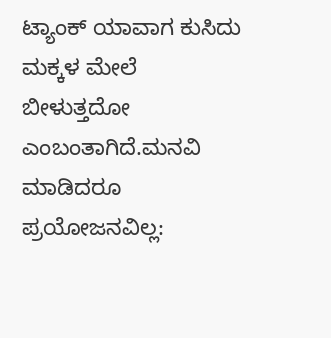ಟ್ಯಾಂಕ್ ಯಾವಾಗ ಕುಸಿದು ಮಕ್ಕಳ ಮೇಲೆ ಬೀಳುತ್ತದೋ ಎಂಬಂತಾಗಿದೆ.ಮನವಿ ಮಾಡಿದರೂ ಪ್ರಯೋಜನವಿಲ್ಲ: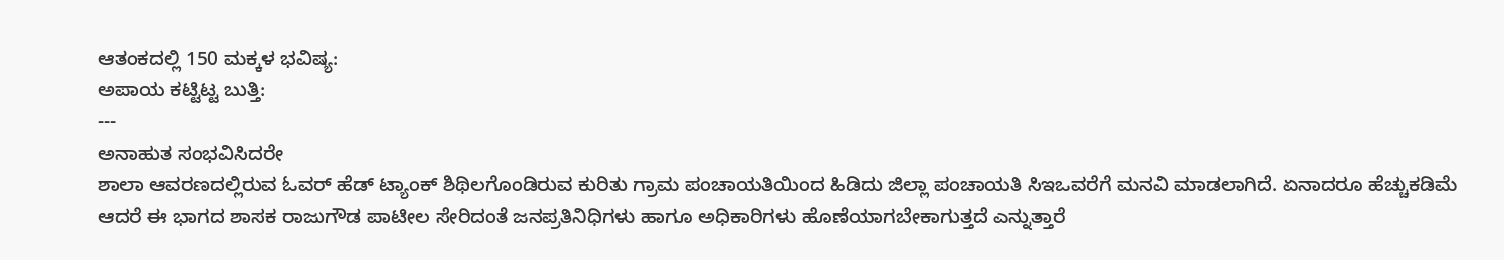ಆತಂಕದಲ್ಲಿ 150 ಮಕ್ಕಳ ಭವಿಷ್ಯ:
ಅಪಾಯ ಕಟ್ಟಿಟ್ಟ ಬುತ್ತಿ:
---
ಅನಾಹುತ ಸಂಭವಿಸಿದರೇ
ಶಾಲಾ ಆವರಣದಲ್ಲಿರುವ ಓವರ್ ಹೆಡ್ ಟ್ಯಾಂಕ್ ಶಿಥಿಲಗೊಂಡಿರುವ ಕುರಿತು ಗ್ರಾಮ ಪಂಚಾಯತಿಯಿಂದ ಹಿಡಿದು ಜಿಲ್ಲಾ ಪಂಚಾಯತಿ ಸಿಇಒವರೆಗೆ ಮನವಿ ಮಾಡಲಾಗಿದೆ. ಏನಾದರೂ ಹೆಚ್ಚುಕಡಿಮೆ ಆದರೆ ಈ ಭಾಗದ ಶಾಸಕ ರಾಜುಗೌಡ ಪಾಟೀಲ ಸೇರಿದಂತೆ ಜನಪ್ರತಿನಿಧಿಗಳು ಹಾಗೂ ಅಧಿಕಾರಿಗಳು ಹೊಣೆಯಾಗಬೇಕಾಗುತ್ತದೆ ಎನ್ನುತ್ತಾರೆ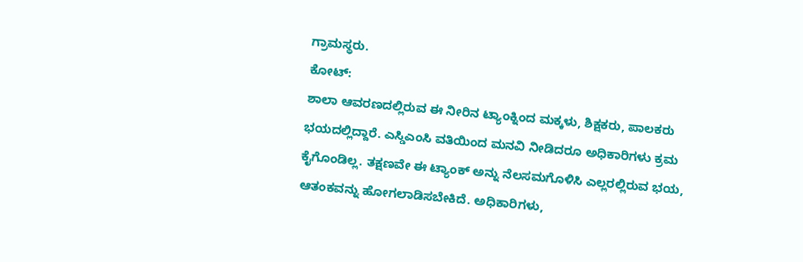ಗ್ರಾಮಸ್ಥರು.
ಕೋಟ್:
ಶಾಲಾ ಆವರಣದಲ್ಲಿರುವ ಈ ನೀರಿನ ಟ್ಯಾಂಕ್ನಿಂದ ಮಕ್ಕಳು, ಶಿಕ್ಷಕರು, ಪಾಲಕರು ಭಯದಲ್ಲಿದ್ದಾರೆ. ಎಸ್ಡಿಎಂಸಿ ವತಿಯಿಂದ ಮನವಿ ನೀಡಿದರೂ ಅಧಿಕಾರಿಗಳು ಕ್ರಮ ಕೈಗೊಂಡಿಲ್ಲ. ತಕ್ಷಣವೇ ಈ ಟ್ಯಾಂಕ್ ಅನ್ನು ನೆಲಸಮಗೊಳಿಸಿ ಎಲ್ಲರಲ್ಲಿರುವ ಭಯ, ಆತಂಕವನ್ನು ಹೋಗಲಾಡಿಸಬೇಕಿದೆ. ಅಧಿಕಾರಿಗಳು,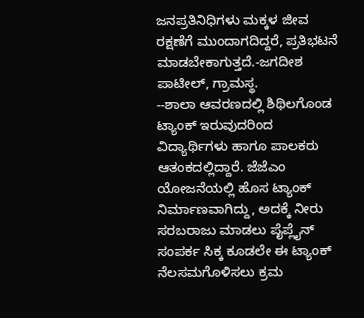ಜನಪ್ರತಿನಿಧಿಗಳು ಮಕ್ಕಳ ಜೀವ ರಕ್ಷಣೆಗೆ ಮುಂದಾಗದಿದ್ದರೆ, ಪ್ರತಿಭಟನೆ ಮಾಡಬೇಕಾಗುತ್ತದೆ.-ಜಗದೀಶ ಪಾಟೀಲ್, ಗ್ರಾಮಸ್ಥ.
--ಶಾಲಾ ಆವರಣದಲ್ಲಿ ಶಿಥಿಲಗೊಂಡ ಟ್ಯಾಂಕ್ ಇರುವುದರಿಂದ ವಿದ್ಯಾರ್ಥಿಗಳು ಹಾಗೂ ಪಾಲಕರು ಆತಂಕದಲ್ಲಿದ್ದಾರೆ. ಜೆಜೆಎಂ ಯೋಜನೆಯಲ್ಲಿ ಹೊಸ ಟ್ಯಾಂಕ್ ನಿರ್ಮಾಣವಾಗಿದ್ದು, ಅದಕ್ಕೆ ನೀರು ಸರಬರಾಜು ಮಾಡಲು ಪೈಪ್ಲೈನ್ ಸಂಪರ್ಕ ಸಿಕ್ಕ ಕೂಡಲೇ ಈ ಟ್ಯಾಂಕ್ ನೆಲಸಮಗೊಳಿಸಲು ಕ್ರಮ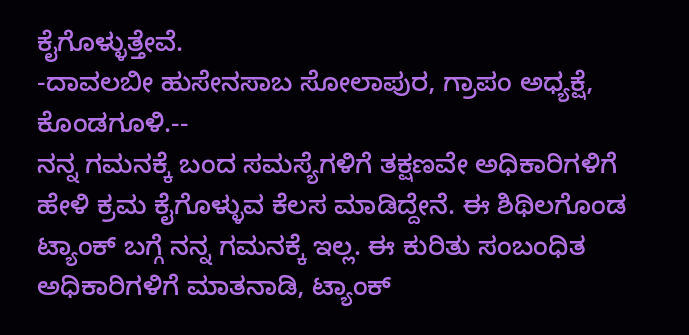ಕೈಗೊಳ್ಳುತ್ತೇವೆ.
-ದಾವಲಬೀ ಹುಸೇನಸಾಬ ಸೋಲಾಪುರ, ಗ್ರಾಪಂ ಅಧ್ಯಕ್ಷೆ, ಕೊಂಡಗೂಳಿ.--
ನನ್ನ ಗಮನಕ್ಕೆ ಬಂದ ಸಮಸ್ಯೆಗಳಿಗೆ ತಕ್ಷಣವೇ ಅಧಿಕಾರಿಗಳಿಗೆ ಹೇಳಿ ಕ್ರಮ ಕೈಗೊಳ್ಳುವ ಕೆಲಸ ಮಾಡಿದ್ದೇನೆ. ಈ ಶಿಥಿಲಗೊಂಡ ಟ್ಯಾಂಕ್ ಬಗ್ಗೆ ನನ್ನ ಗಮನಕ್ಕೆ ಇಲ್ಲ. ಈ ಕುರಿತು ಸಂಬಂಧಿತ ಅಧಿಕಾರಿಗಳಿಗೆ ಮಾತನಾಡಿ, ಟ್ಯಾಂಕ್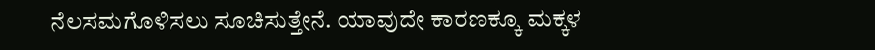ನೆಲಸಮಗೊಳಿಸಲು ಸೂಚಿಸುತ್ತೇನೆ. ಯಾವುದೇ ಕಾರಣಕ್ಕೂ ಮಕ್ಕಳ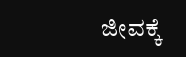ಜೀವಕ್ಕೆ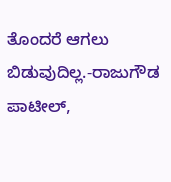ತೊಂದರೆ ಆಗಲು ಬಿಡುವುದಿಲ್ಲ.-ರಾಜುಗೌಡ ಪಾಟೀಲ್,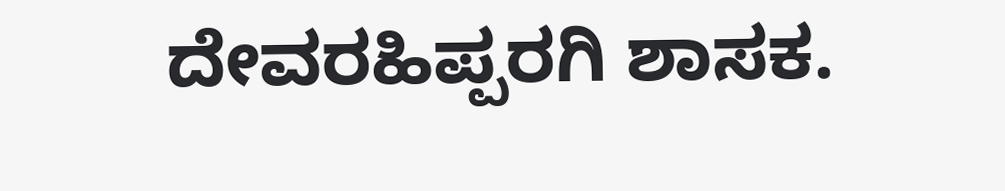ದೇವರಹಿಪ್ಪರಗಿ ಶಾಸಕ.